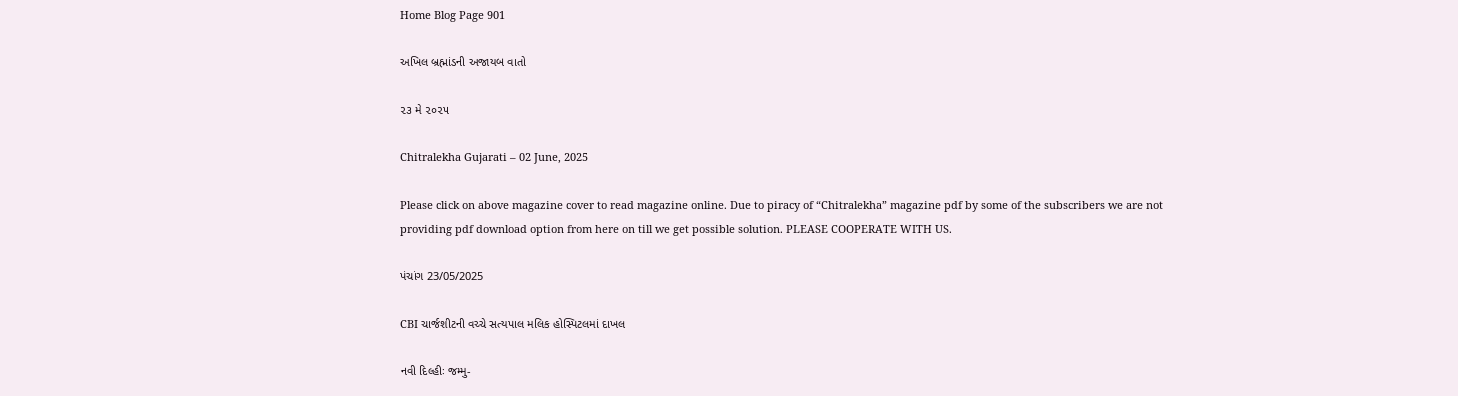Home Blog Page 901

અખિલ બ્રહ્માંડની અજાયબ વાતો

૨૩ મે ૨૦૨૫

Chitralekha Gujarati – 02 June, 2025

Please click on above magazine cover to read magazine online. Due to piracy of “Chitralekha” magazine pdf by some of the subscribers we are not providing pdf download option from here on till we get possible solution. PLEASE COOPERATE WITH US.

પંચાંગ 23/05/2025

CBI ચાર્જશીટની વચ્ચે સત્યપાલ મલિક હોસ્પિટલમાં દાખલ

નવી દિલ્હીઃ જમ્મુ-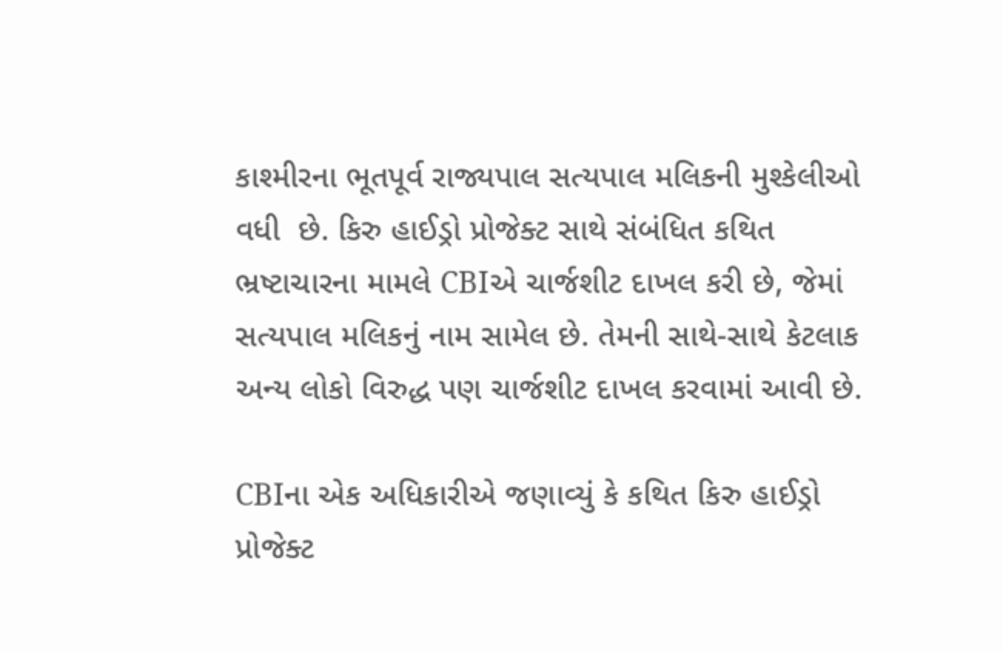કાશ્મીરના ભૂતપૂર્વ રાજ્યપાલ સત્યપાલ મલિકની મુશ્કેલીઓ વધી  છે. કિરુ હાઈડ્રો પ્રોજેક્ટ સાથે સંબંધિત કથિત ભ્રષ્ટાચારના મામલે CBIએ ચાર્જશીટ દાખલ કરી છે, જેમાં સત્યપાલ મલિકનું નામ સામેલ છે. તેમની સાથે-સાથે કેટલાક અન્ય લોકો વિરુદ્ધ પણ ચાર્જશીટ દાખલ કરવામાં આવી છે.

CBIના એક અધિકારીએ જણાવ્યું કે કથિત કિરુ હાઈડ્રો પ્રોજેક્ટ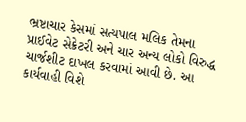ભ્રષ્ટાચાર કેસમાં સત્યપાલ મલિક તેમના પ્રાઈવેટ સેક્રેટરી અને ચાર અન્ય લોકો વિરુદ્ધ ચાર્જશીટ દાખલ કરવામાં આવી છે. આ કાર્યવાહી વિશે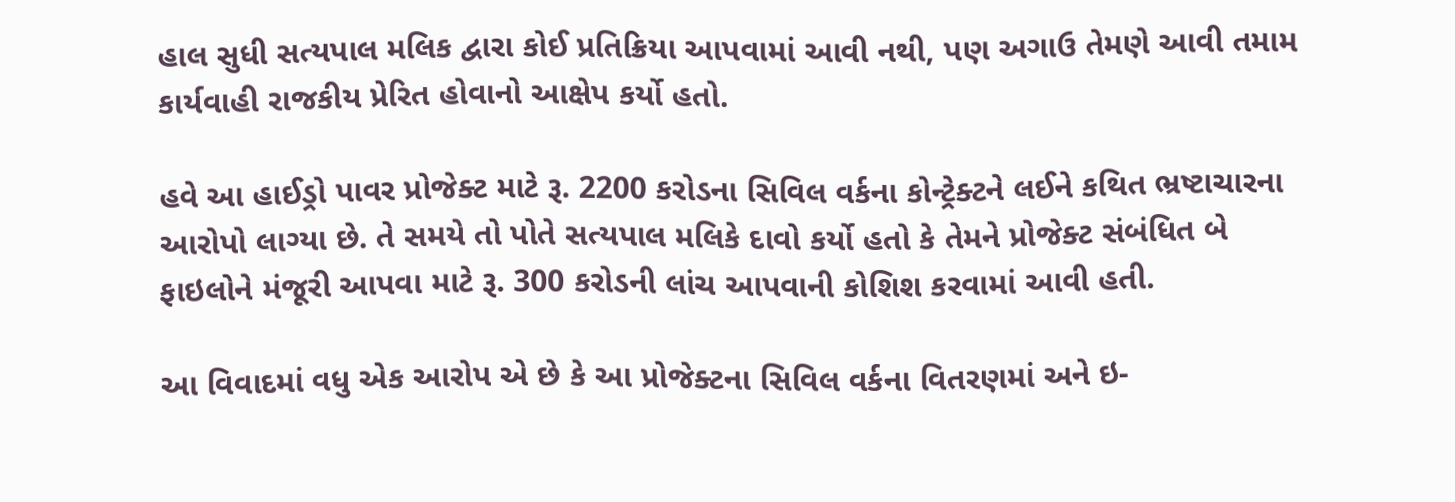હાલ સુધી સત્યપાલ મલિક દ્વારા કોઈ પ્રતિક્રિયા આપવામાં આવી નથી, પણ અગાઉ તેમણે આવી તમામ કાર્યવાહી રાજકીય પ્રેરિત હોવાનો આક્ષેપ કર્યો હતો.

હવે આ હાઈડ્રો પાવર પ્રોજેક્ટ માટે રૂ. 2200 કરોડના સિવિલ વર્કના કોન્ટ્રેક્ટને લઈને કથિત ભ્રષ્ટાચારના આરોપો લાગ્યા છે. તે સમયે તો પોતે સત્યપાલ મલિકે દાવો કર્યો હતો કે તેમને પ્રોજેક્ટ સંબંધિત બે ફાઇલોને મંજૂરી આપવા માટે રૂ. 300 કરોડની લાંચ આપવાની કોશિશ કરવામાં આવી હતી.

આ વિવાદમાં વધુ એક આરોપ એ છે કે આ પ્રોજેક્ટના સિવિલ વર્કના વિતરણમાં અને ઇ-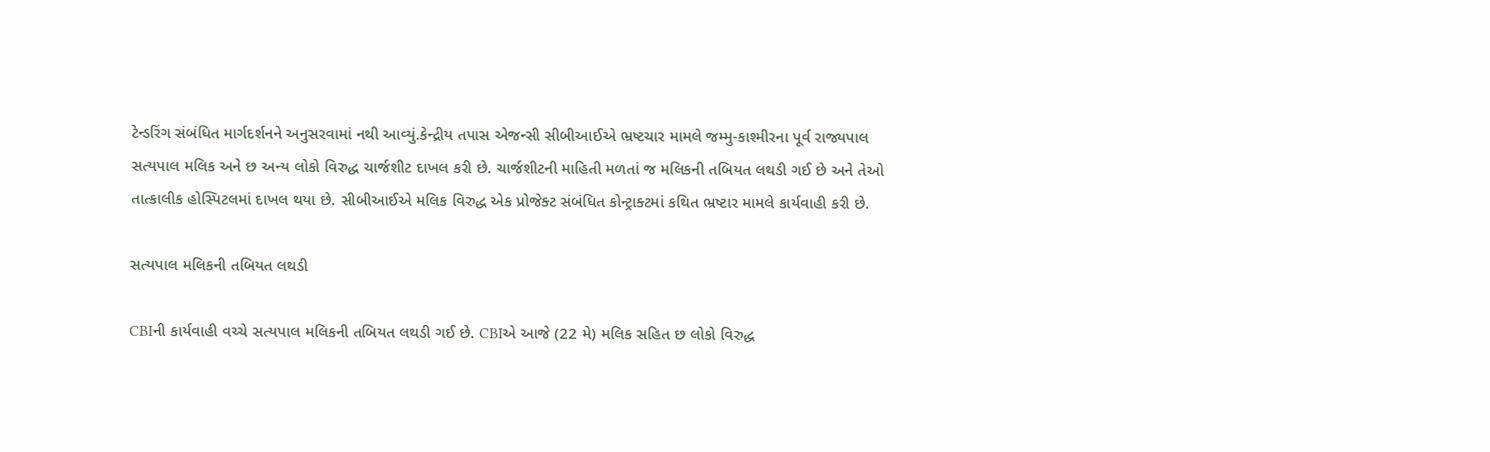ટેન્ડરિંગ સંબંધિત માર્ગદર્શનને અનુસરવામાં નથી આવ્યું.કેન્દ્રીય તપાસ એજન્સી સીબીઆઈએ ભ્રષ્ટચાર મામલે જમ્મુ-કાશ્મીરના પૂર્વ રાજ્યપાલ સત્યપાલ મલિક અને છ અન્ય લોકો વિરુદ્ધ ચાર્જશીટ દાખલ કરી છે. ચાર્જશીટની માહિતી મળતાં જ મલિકની તબિયત લથડી ગઈ છે અને તેઓ તાત્કાલીક હોસ્પિટલમાં દાખલ થયા છે. સીબીઆઈએ મલિક વિરુદ્ધ એક પ્રોજેક્ટ સંબંધિત કોન્ટ્રાક્ટમાં કથિત ભ્રષ્ટાર મામલે કાર્યવાહી કરી છે.

સત્યપાલ મલિકની તબિયત લથડી

CBIની કાર્યવાહી વચ્ચે સત્યપાલ મલિકની તબિયત લથડી ગઈ છે. CBIએ આજે (22 મે) મલિક સહિત છ લોકો વિરુદ્ધ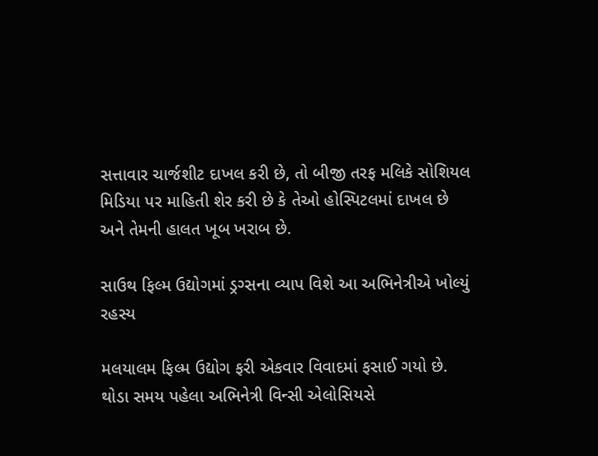સત્તાવાર ચાર્જશીટ દાખલ કરી છે, તો બીજી તરફ મલિકે સોશિયલ મિડિયા પર માહિતી શેર કરી છે કે તેઓ હોસ્પિટલમાં દાખલ છે અને તેમની હાલત ખૂબ ખરાબ છે.

સાઉથ ફિલ્મ ઉદ્યોગમાં ડ્રગ્સના વ્યાપ વિશે આ અભિનેત્રીએ ખોલ્યું રહસ્ય

મલયાલમ ફિલ્મ ઉદ્યોગ ફરી એકવાર વિવાદમાં ફસાઈ ગયો છે. થોડા સમય પહેલા અભિનેત્રી વિન્સી એલોસિયસે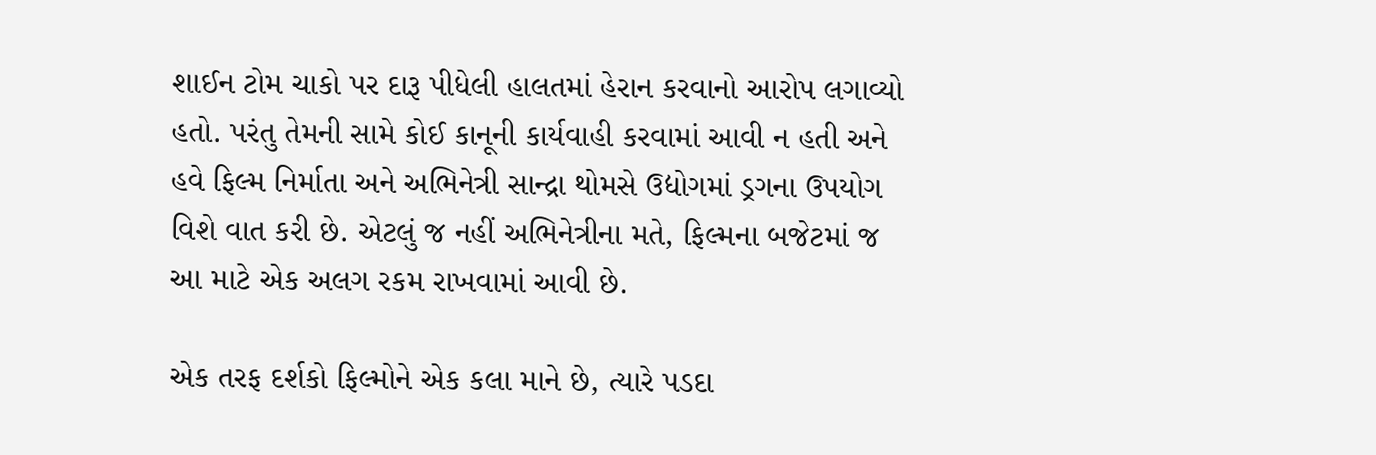શાઈન ટોમ ચાકો પર દારૂ પીધેલી હાલતમાં હેરાન કરવાનો આરોપ લગાવ્યો હતો. પરંતુ તેમની સામે કોઈ કાનૂની કાર્યવાહી કરવામાં આવી ન હતી અને હવે ફિલ્મ નિર્માતા અને અભિનેત્રી સાન્દ્રા થોમસે ઉદ્યોગમાં ડ્રગના ઉપયોગ વિશે વાત કરી છે. એટલું જ નહીં અભિનેત્રીના મતે, ફિલ્મના બજેટમાં જ આ માટે એક અલગ રકમ રાખવામાં આવી છે.

એક તરફ દર્શકો ફિલ્મોને એક કલા માને છે, ત્યારે પડદા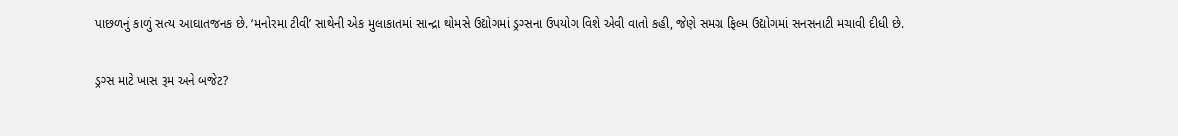પાછળનું કાળું સત્ય આઘાતજનક છે. ‘મનોરમા ટીવી’ સાથેની એક મુલાકાતમાં સાન્દ્રા થોમસે ઉદ્યોગમાં ડ્રગ્સના ઉપયોગ વિશે એવી વાતો કહી, જેણે સમગ્ર ફિલ્મ ઉદ્યોગમાં સનસનાટી મચાવી દીધી છે.

ડ્રગ્સ માટે ખાસ રૂમ અને બજેટ?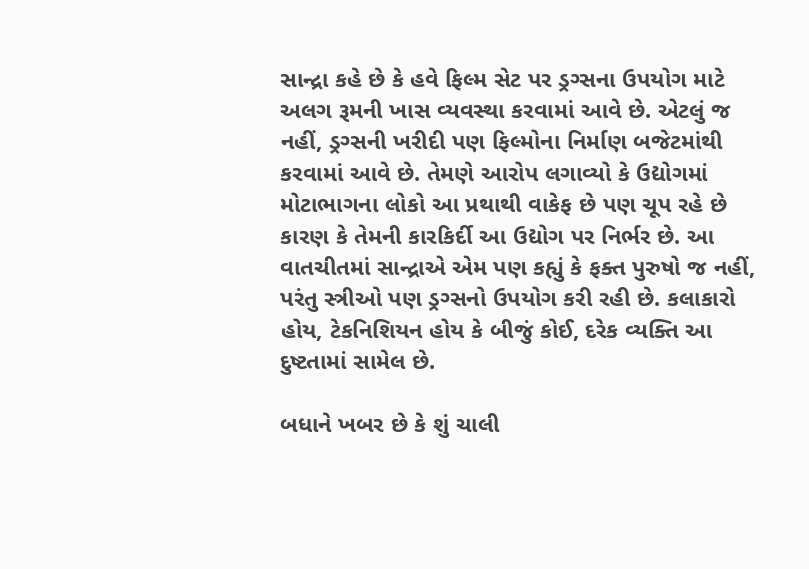સાન્દ્રા કહે છે કે હવે ફિલ્મ સેટ પર ડ્રગ્સના ઉપયોગ માટે અલગ રૂમની ખાસ વ્યવસ્થા કરવામાં આવે છે. એટલું જ નહીં, ડ્રગ્સની ખરીદી પણ ફિલ્મોના નિર્માણ બજેટમાંથી કરવામાં આવે છે. તેમણે આરોપ લગાવ્યો કે ઉદ્યોગમાં મોટાભાગના લોકો આ પ્રથાથી વાકેફ છે પણ ચૂપ રહે છે કારણ કે તેમની કારકિર્દી આ ઉદ્યોગ પર નિર્ભર છે. આ વાતચીતમાં સાન્દ્રાએ એમ પણ કહ્યું કે ફક્ત પુરુષો જ નહીં, પરંતુ સ્ત્રીઓ પણ ડ્રગ્સનો ઉપયોગ કરી રહી છે. કલાકારો હોય, ટેકનિશિયન હોય કે બીજું કોઈ, દરેક વ્યક્તિ આ દુષ્ટતામાં સામેલ છે.

બધાને ખબર છે કે શું ચાલી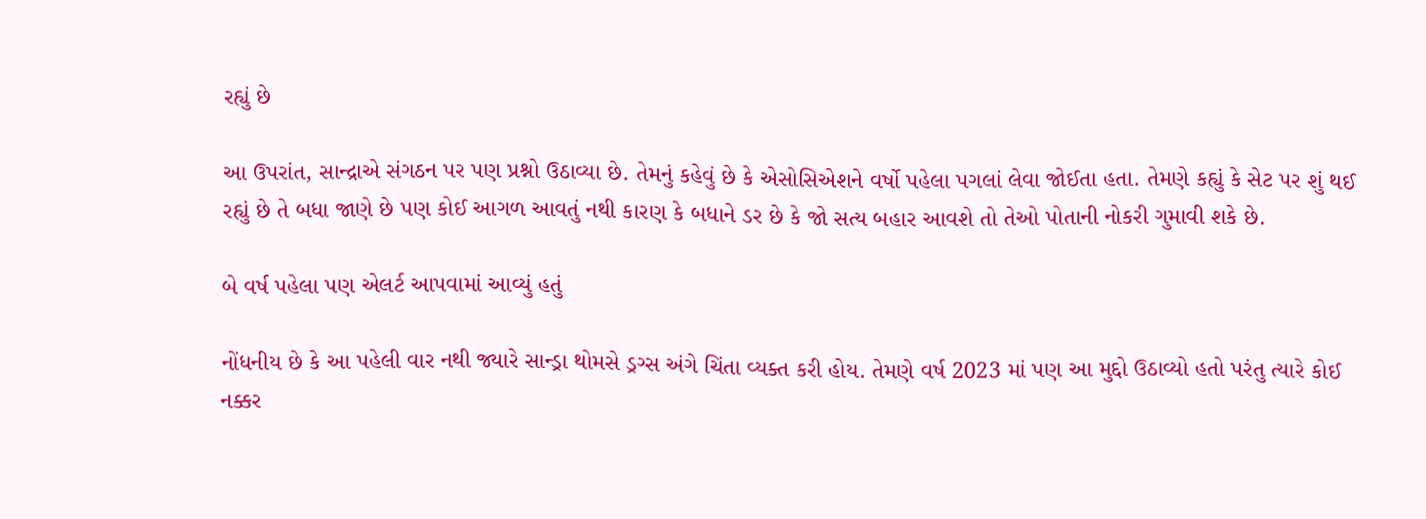રહ્યું છે

આ ઉપરાંત, સાન્દ્રાએ સંગઠન પર પણ પ્રશ્નો ઉઠાવ્યા છે. તેમનું કહેવું છે કે એસોસિએશને વર્ષો પહેલા પગલાં લેવા જોઈતા હતા. તેમણે કહ્યું કે સેટ પર શું થઈ રહ્યું છે તે બધા જાણે છે પણ કોઈ આગળ આવતું નથી કારણ કે બધાને ડર છે કે જો સત્ય બહાર આવશે તો તેઓ પોતાની નોકરી ગુમાવી શકે છે.

બે વર્ષ પહેલા પણ એલર્ટ આપવામાં આવ્યું હતું

નોંધનીય છે કે આ પહેલી વાર નથી જ્યારે સાન્ડ્રા થોમસે ડ્રગ્સ અંગે ચિંતા વ્યક્ત કરી હોય. તેમણે વર્ષ 2023 માં પણ આ મુદ્દો ઉઠાવ્યો હતો પરંતુ ત્યારે કોઈ નક્કર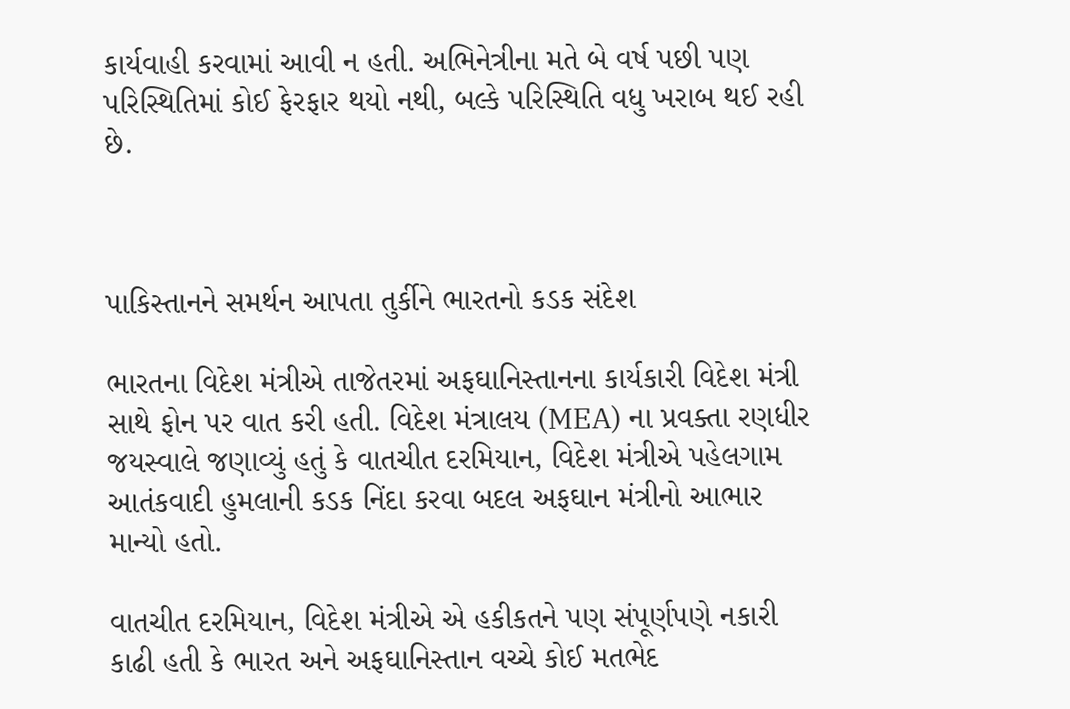કાર્યવાહી કરવામાં આવી ન હતી. અભિનેત્રીના મતે બે વર્ષ પછી પણ પરિસ્થિતિમાં કોઈ ફેરફાર થયો નથી, બલ્કે પરિસ્થિતિ વધુ ખરાબ થઈ રહી છે.



પાકિસ્તાનને સમર્થન આપતા તુર્કીને ભારતનો કડક સંદેશ

ભારતના વિદેશ મંત્રીએ તાજેતરમાં અફઘાનિસ્તાનના કાર્યકારી વિદેશ મંત્રી સાથે ફોન પર વાત કરી હતી. વિદેશ મંત્રાલય (MEA) ના પ્રવક્તા રણધીર જયસ્વાલે જણાવ્યું હતું કે વાતચીત દરમિયાન, વિદેશ મંત્રીએ પહેલગામ આતંકવાદી હુમલાની કડક નિંદા કરવા બદલ અફઘાન મંત્રીનો આભાર માન્યો હતો.

વાતચીત દરમિયાન, વિદેશ મંત્રીએ એ હકીકતને પણ સંપૂર્ણપણે નકારી કાઢી હતી કે ભારત અને અફઘાનિસ્તાન વચ્ચે કોઈ મતભેદ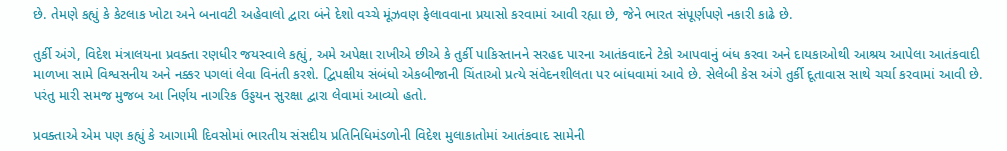છે. તેમણે કહ્યું કે કેટલાક ખોટા અને બનાવટી અહેવાલો દ્વારા બંને દેશો વચ્ચે મૂંઝવણ ફેલાવવાના પ્રયાસો કરવામાં આવી રહ્યા છે, જેને ભારત સંપૂર્ણપણે નકારી કાઢે છે.

તુર્કી અંગે, વિદેશ મંત્રાલયના પ્રવક્તા રણધીર જયસ્વાલે કહ્યું, અમે અપેક્ષા રાખીએ છીએ કે તુર્કી પાકિસ્તાનને સરહદ પારના આતંકવાદને ટેકો આપવાનું બંધ કરવા અને દાયકાઓથી આશ્રય આપેલા આતંકવાદી માળખા સામે વિશ્વસનીય અને નક્કર પગલાં લેવા વિનંતી કરશે. દ્વિપક્ષીય સંબંધો એકબીજાની ચિંતાઓ પ્રત્યે સંવેદનશીલતા પર બાંધવામાં આવે છે. સેલેબી કેસ અંગે તુર્કી દૂતાવાસ સાથે ચર્ચા કરવામાં આવી છે. પરંતુ મારી સમજ મુજબ આ નિર્ણય નાગરિક ઉડ્ડયન સુરક્ષા દ્વારા લેવામાં આવ્યો હતો.

પ્રવક્તાએ એમ પણ કહ્યું કે આગામી દિવસોમાં ભારતીય સંસદીય પ્રતિનિધિમંડળોની વિદેશ મુલાકાતોમાં આતંકવાદ સામેની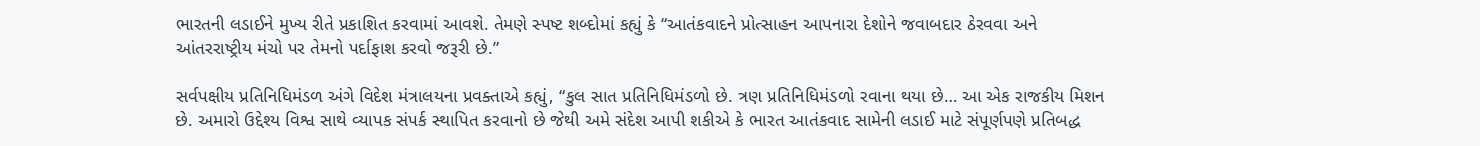ભારતની લડાઈને મુખ્ય રીતે પ્રકાશિત કરવામાં આવશે. તેમણે સ્પષ્ટ શબ્દોમાં કહ્યું કે “આતંકવાદને પ્રોત્સાહન આપનારા દેશોને જવાબદાર ઠેરવવા અને આંતરરાષ્ટ્રીય મંચો પર તેમનો પર્દાફાશ કરવો જરૂરી છે.”

સર્વપક્ષીય પ્રતિનિધિમંડળ અંગે વિદેશ મંત્રાલયના પ્રવક્તાએ કહ્યું, “કુલ સાત પ્રતિનિધિમંડળો છે. ત્રણ પ્રતિનિધિમંડળો રવાના થયા છે… આ એક રાજકીય મિશન છે. અમારો ઉદ્દેશ્ય વિશ્વ સાથે વ્યાપક સંપર્ક સ્થાપિત કરવાનો છે જેથી અમે સંદેશ આપી શકીએ કે ભારત આતંકવાદ સામેની લડાઈ માટે સંપૂર્ણપણે પ્રતિબદ્ધ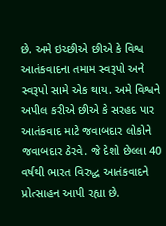છે. અમે ઇચ્છીએ છીએ કે વિશ્વ આતંકવાદના તમામ સ્વરૂપો અને સ્વરૂપો સામે એક થાય. અમે વિશ્વને અપીલ કરીએ છીએ કે સરહદ પાર આતંકવાદ માટે જવાબદાર લોકોને જવાબદાર ઠેરવે. જે દેશો છેલ્લા 40 વર્ષથી ભારત વિરુદ્ધ આતંકવાદને પ્રોત્સાહન આપી રહ્યા છે.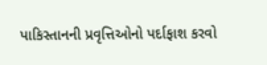પાકિસ્તાનની પ્રવૃત્તિઓનો પર્દાફાશ કરવો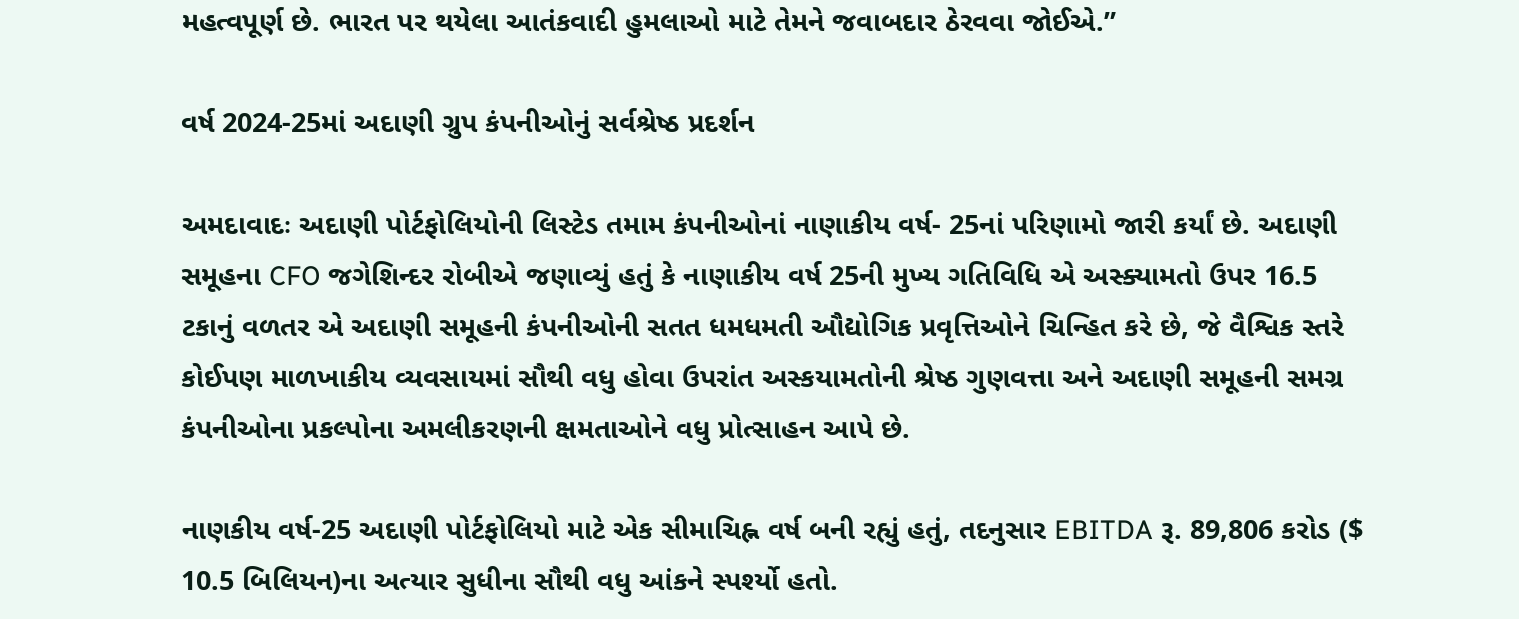મહત્વપૂર્ણ છે. ભારત પર થયેલા આતંકવાદી હુમલાઓ માટે તેમને જવાબદાર ઠેરવવા જોઈએ.”

વર્ષ 2024-25માં અદાણી ગ્રુપ કંપનીઓનું સર્વશ્રેષ્ઠ પ્રદર્શન

અમદાવાદઃ અદાણી પોર્ટફોલિયોની લિસ્ટેડ તમામ કંપનીઓનાં નાણાકીય વર્ષ- 25નાં પરિણામો જારી કર્યાં છે. અદાણી સમૂહના CFO જગેશિન્દર રોબીએ જણાવ્યું હતું કે નાણાકીય વર્ષ 25ની મુખ્ય ગતિવિધિ એ અસ્ક્યામતો ઉપર 16.5 ટકાનું વળતર એ અદાણી સમૂહની કંપનીઓની સતત ધમધમતી ઔદ્યોગિક પ્રવૃત્તિઓને ચિન્હિત કરે છે, જે વૈશ્વિક સ્તરે કોઈપણ માળખાકીય વ્યવસાયમાં સૌથી વધુ હોવા ઉપરાંત અસ્કયામતોની શ્રેષ્ઠ ગુણવત્તા અને અદાણી સમૂહની સમગ્ર કંપનીઓના પ્રકલ્પોના અમલીકરણની ક્ષમતાઓને વધુ પ્રોત્સાહન આપે છે.

નાણકીય વર્ષ-25 અદાણી પોર્ટફોલિયો માટે એક સીમાચિહ્ન વર્ષ બની રહ્યું હતું, તદનુસાર EBITDA રૂ. 89,806 કરોડ ($ 10.5 બિલિયન)ના અત્યાર સુધીના સૌથી વધુ આંકને સ્પર્શ્યો હતો.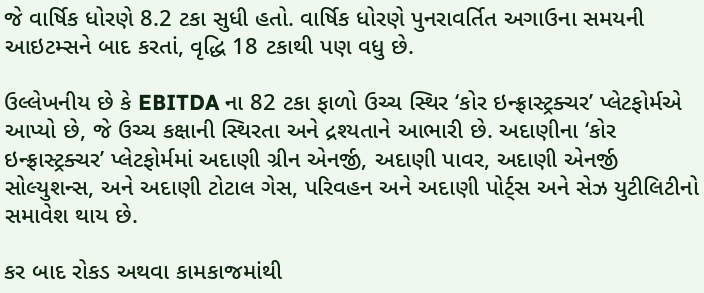જે વાર્ષિક ધોરણે 8.2 ટકા સુધી હતો. વાર્ષિક ધોરણે પુનરાવર્તિત અગાઉના સમયની આઇટમ્સને બાદ કરતાં, વૃદ્ધિ 18 ટકાથી પણ વધુ છે.

ઉલ્લેખનીય છે કે EBITDA ના 82 ટકા ફાળો ઉચ્ચ સ્થિર ‘કોર ઇન્ફ્રાસ્ટ્રક્ચર’ પ્લેટફોર્મએ આપ્યો છે, જે ઉચ્ચ કક્ષાની સ્થિરતા અને દ્રશ્યતાને આભારી છે. અદાણીના ‘કોર ઇન્ફ્રાસ્ટ્રક્ચર’ પ્લેટફોર્મમાં અદાણી ગ્રીન એનર્જી, અદાણી પાવર, અદાણી એનર્જી સોલ્યુશન્સ, અને અદાણી ટોટાલ ગેસ, પરિવહન અને અદાણી પોર્ટ્સ અને સેઝ યુટીલિટીનો સમાવેશ થાય છે.

કર બાદ રોકડ અથવા કામકાજમાંથી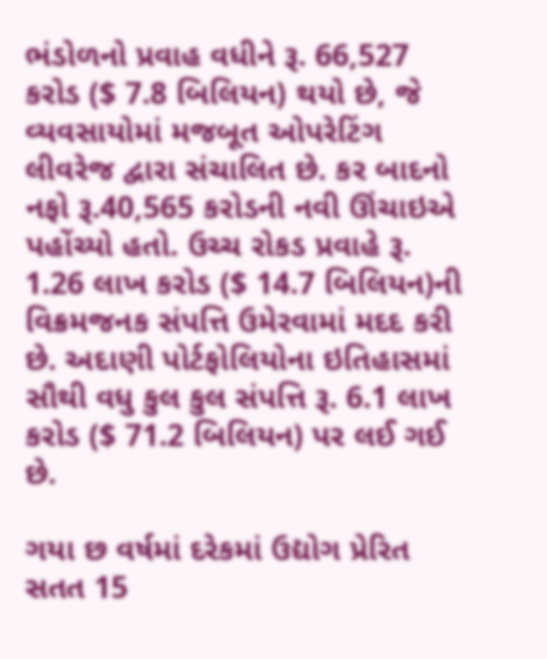ભંડોળનો પ્રવાહ વધીને રૂ. 66,527 કરોડ ($ 7.8 બિલિયન) થયો છે, જે વ્યવસાયોમાં મજબૂત ઓપરેટિંગ લીવરેજ દ્વારા સંચાલિત છે. કર બાદનો નફો રૂ.40,565 કરોડની નવી ઊંચાઇએ પહોંચ્યો હતો. ઉચ્ચ રોકડ પ્રવાહે રૂ. 1.26 લાખ કરોડ ($ 14.7 બિલિયન)ની વિક્રમજનક સંપત્તિ ઉમેરવામાં મદદ કરી છે. અદાણી પોર્ટફોલિયોના ઇતિહાસમાં સૌથી વધુ કુલ કુલ સંપત્તિ રૂ. 6.1 લાખ કરોડ ($ 71.2 બિલિયન) પર લઈ ગઈ છે.

ગયા છ વર્ષમાં દરેકમાં ઉદ્યોગ પ્રેરિત સતત 15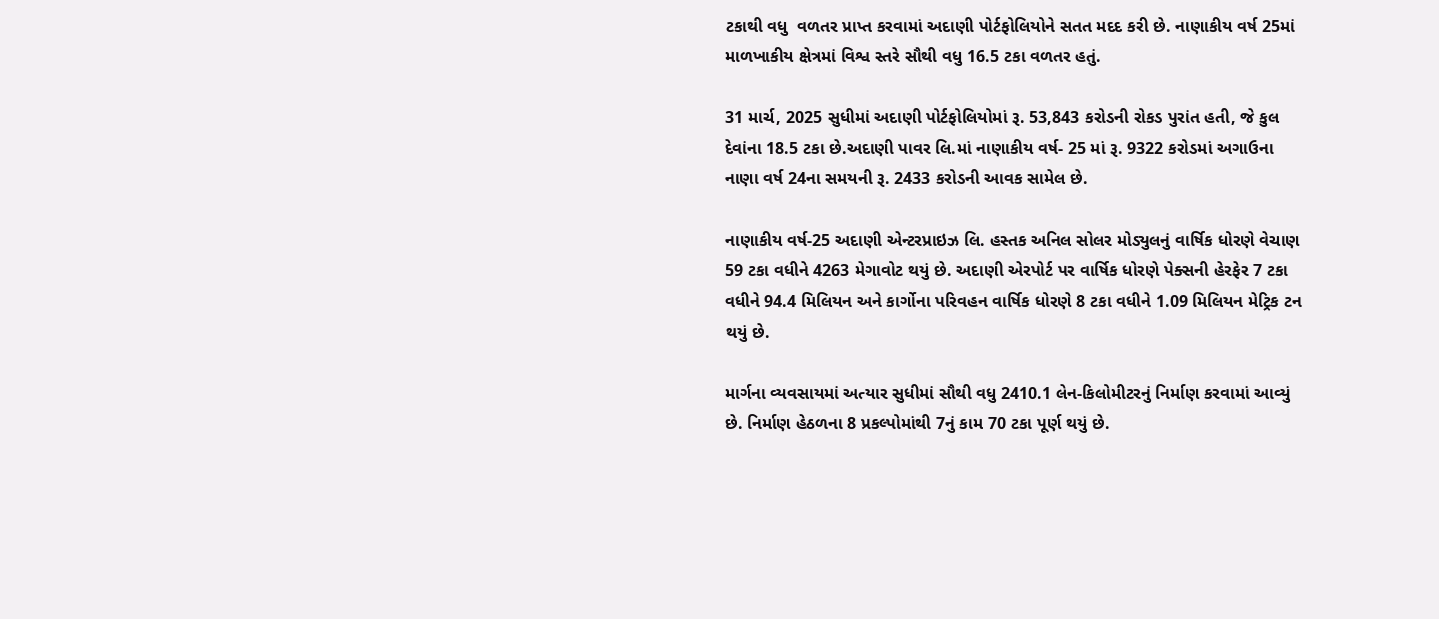ટકાથી વધુ  વળતર પ્રાપ્ત કરવામાં અદાણી પોર્ટફોલિયોને સતત મદદ કરી છે. નાણાકીય વર્ષ 25માં માળખાકીય ક્ષેત્રમાં વિશ્વ સ્તરે સૌથી વધુ 16.5 ટકા વળતર હતું.

31 માર્ચ, 2025 સુધીમાં અદાણી પોર્ટફોલિયોમાં રૂ. 53,843 કરોડની રોકડ પુરાંત હતી, જે કુલ દેવાંના 18.5 ટકા છે.અદાણી પાવર લિ.માં નાણાકીય વર્ષ- 25 માં રૂ. 9322 કરોડમાં અગાઉના નાણા વર્ષ 24ના સમયની રૂ. 2433 કરોડની આવક સામેલ છે.

નાણાકીય વર્ષ-25 અદાણી એન્ટરપ્રાઇઝ લિ. હસ્તક અનિલ સોલર મોડ્યુલનું વાર્ષિક ધોરણે વેચાણ 59 ટકા વધીને 4263 મેગાવોટ થયું છે. અદાણી એરપોર્ટ પર વાર્ષિક ધોરણે પેક્સની હેરફેર 7 ટકા વધીને 94.4 મિલિયન અને કાર્ગોના પરિવહન વાર્ષિક ધોરણે 8 ટકા વધીને 1.09 મિલિયન મેટ્રિક ટન થયું છે.

માર્ગના વ્યવસાયમાં અત્યાર સુધીમાં સૌથી વધુ 2410.1 લેન-કિલોમીટરનું નિર્માણ કરવામાં આવ્યું છે. નિર્માણ હેઠળના 8 પ્રકલ્પોમાંથી 7નું કામ 70 ટકા પૂર્ણ થયું છે.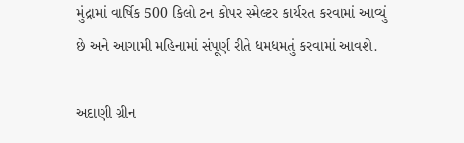મુંદ્રામાં વાર્ષિક 500 કિલો ટન કોપર સ્મેલ્ટર કાર્યરત કરવામાં આવ્યું છે અને આગામી મહિનામાં સંપૂર્ણ રીતે ધમધમતું કરવામાં આવશે.

અદાણી ગ્રીન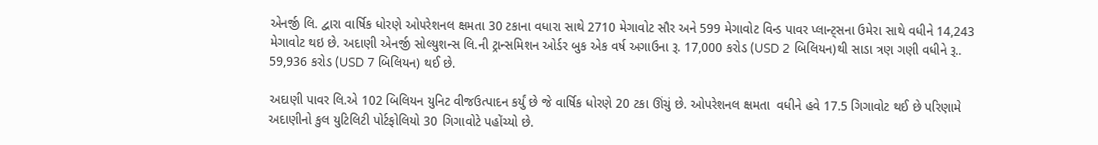એનર્જી લિ. દ્વારા વાર્ષિક ધોરણે ઓ૫રેશનલ ક્ષમતા 30 ટકાના વધારા સાથે 2710 મેગાવોટ સૌર અને 599 મેગાવોટ વિન્ડ પાવર પ્લાન્ટ્સના ઉમેરા સાથે વધીને 14,243 મેગાવોટ થઇ છે. અદાણી એનર્જી સોલ્યુશન્સ લિ.ની ટ્રાન્સમિશન ઓર્ડર બુક એક વર્ષ અગાઉના રૂ. 17,000 કરોડ (USD 2 બિલિયન)થી સાડા ત્રણ ગણી વધીને રૂ.. 59,936 કરોડ (USD 7 બિલિયન) થઈ છે.

અદાણી પાવર લિ.એ 102 બિલિયન યુનિટ વીજઉત્પાદન કર્યું છે જે વાર્ષિક ધોરણે 20 ટકા ઊંચું છે. ઓપરેશનલ ક્ષમતા  વધીને હવે 17.5 ગિગાવોટ થઈ છે પરિણામે અદાણીનો કુલ યુટિલિટી પોર્ટફોલિયો 30 ગિગાવોટે પહોંચ્યો છે.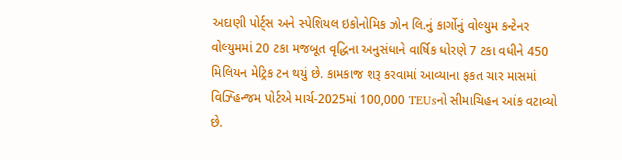અદાણી પોર્ટ્સ અને સ્પેશિયલ ઇકોનોમિક ઝોન લિ.નું કાર્ગોનું વોલ્યુમ કન્ટેનર વોલ્યુમમાં 20 ટકા મજબૂત વૃદ્ધિના અનુસંધાને વાર્ષિક ધોરણે 7 ટકા વધીને 450 મિલિયન મેટ્રિક ટન થયું છે. કામકાજ શરૂ કરવામાં આવ્યાના ફકત ચાર માસમાં વિઝ્હિન્જમ પોર્ટએ માર્ચ-2025માં 100,000 TEUsનો સીમાચિહન આંક વટાવ્યો છે.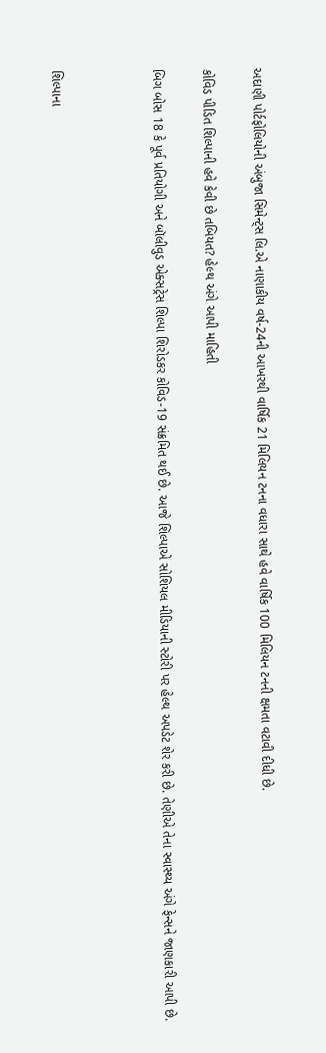અદાણી પોર્ટફોલિયોની અંબુજા સિમેન્ટ્સ લિ.એ નાણાકીય વર્ષ-24ની આખરથી વાર્ષિક 21 મિલિયન ટનના વધારા સાથે હવે વાર્ષિક 100 મિલિયન ટનની ક્ષમતા વટાવી દીધી છે.

કોવિડ પીડિત શિલ્પાની હવે કેવી છે તબિયત? હેલ્થ અંગે આપી માહિતી

બિગ બોસ 18 કે પૂર્વ પ્રતિયોગી અને બૉલીવુડ એક્સટ્રેસ શિલ્પા શિરોડકર કોવિડ-19 સંક્રમિત થઈ છે. આજે શિલ્પાએ સોશિયલ મીડિયાની સ્ટોરી પર હેલ્થ અપડેટ શેર કરી છે. તેણીએ તેના સ્વાસ્થ્ય અંગે ફેન્સને જાણકારી આપી છે.



શિલ્પાના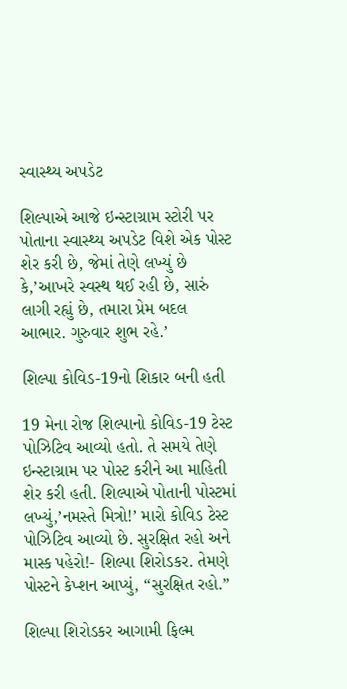સ્વાસ્થ્ય અપડેટ

શિલ્પાએ આજે ઇન્સ્ટાગ્રામ સ્ટોરી પર પોતાના સ્વાસ્થ્ય અપડેટ વિશે એક પોસ્ટ શેર કરી છે, જેમાં તેણે લખ્યું છે કે,’આખરે સ્વસ્થ થઈ રહી છે, સારું લાગી રહ્યું છે, તમારા પ્રેમ બદલ આભાર. ગુરુવાર શુભ રહે.’

શિલ્પા કોવિડ-19નો શિકાર બની હતી

19 મેના રોજ શિલ્પાનો કોવિડ-19 ટેસ્ટ પોઝિટિવ આવ્યો હતો. તે સમયે તેણે ઇન્સ્ટાગ્રામ પર પોસ્ટ કરીને આ માહિતી શેર કરી હતી. શિલ્પાએ પોતાની પોસ્ટમાં લખ્યું,’નમસ્તે મિત્રો!’ મારો કોવિડ ટેસ્ટ પોઝિટિવ આવ્યો છે. સુરક્ષિત રહો અને માસ્ક પહેરો!- શિલ્પા શિરોડકર. તેમણે પોસ્ટને કેપ્શન આપ્યું, “સુરક્ષિત રહો.”

શિલ્પા શિરોડકર આગામી ફિલ્મ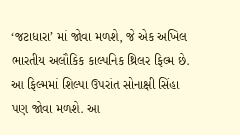‘જટાધારા’ માં જોવા મળશે, જે એક અખિલ ભારતીય અલૌકિક કાલ્પનિક થ્રિલર ફિલ્મ છે. આ ફિલ્મમાં શિલ્પા ઉપરાંત સોનાક્ષી સિંહા પણ જોવા મળશે. આ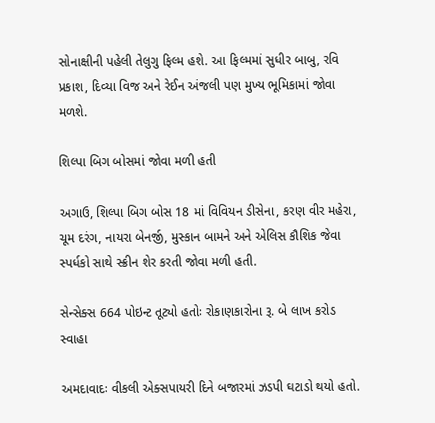સોનાક્ષીની પહેલી તેલુગુ ફિલ્મ હશે. આ ફિલ્મમાં સુધીર બાબુ, રવિ પ્રકાશ, દિવ્યા વિજ અને રેઈન અંજલી પણ મુખ્ય ભૂમિકામાં જોવા મળશે.

શિલ્પા બિગ બોસમાં જોવા મળી હતી

અગાઉ, શિલ્પા બિગ બોસ 18 માં વિવિયન ડીસેના, કરણ વીર મહેરા, ચૂમ દરંગ, નાયરા બેનર્જી, મુસ્કાન બામને અને એલિસ કૌશિક જેવા સ્પર્ધકો સાથે સ્ક્રીન શેર કરતી જોવા મળી હતી.

સેન્સેક્સ 664 પોઇન્ટ તૂટ્યો હતોઃ રોકાણકારોના રૂ. બે લાખ કરોડ સ્વાહા

અમદાવાદઃ વીકલી એક્સપાયરી દિને બજારમાં ઝડપી ઘટાડો થયો હતો.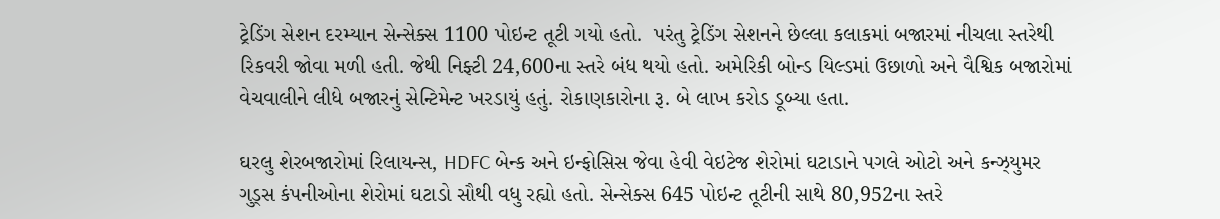ટ્રેડિંગ સેશન દરમ્યાન સેન્સેક્સ 1100 પોઇન્ટ તૂટી ગયો હતો.  પરંતુ ટ્રેડિંગ સેશનને છેલ્લા કલાકમાં બજારમાં નીચલા સ્તરેથી રિકવરી જોવા મળી હતી. જેથી નિફ્ટી 24,600ના સ્તરે બંધ થયો હતો. અમેરિકી બોન્ડ યિલ્ડમાં ઉછાળો અને વૈશ્વિક બજારોમાં વેચવાલીને લીધે બજારનું સેન્ટિમેન્ટ ખરડાયું હતું. રોકાણકારોના રૂ. બે લાખ કરોડ ડૂબ્યા હતા.

ઘરલુ શેરબજારોમાં રિલાયન્સ, HDFC બેન્ક અને ઇન્ફોસિસ જેવા હેવી વેઇટેજ શેરોમાં ઘટાડાને પગલે ઓટો અને કન્ઝ્યુમર ગુડ્સ કંપનીઓના શેરોમાં ઘટાડો સૌથી વધુ રહ્યો હતો. સેન્સેક્સ 645 પોઇન્ટ તૂટીની સાથે 80,952ના સ્તરે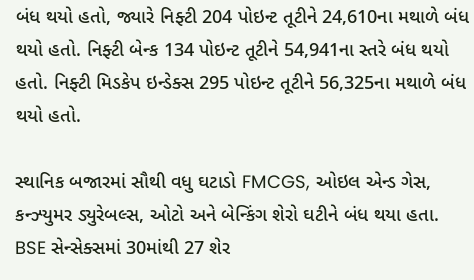બંધ થયો હતો, જ્યારે નિફ્ટી 204 પોઇન્ટ તૂટીને 24,610ના મથાળે બંધ થયો હતો. નિફ્ટી બેન્ક 134 પોઇન્ટ તૂટીને 54,941ના સ્તરે બંધ થયો હતો. નિફ્ટી મિડકેપ ઇન્ડેક્સ 295 પોઇન્ટ તૂટીને 56,325ના મથાળે બંધ થયો હતો.

સ્થાનિક બજારમાં સૌથી વધુ ઘટાડો FMCGS, ઓઇલ એન્ડ ગેસ, કન્ઝ્યુમર ડ્યુરેબલ્સ, ઓટો અને બેન્કિંગ શેરો ઘટીને બંધ થયા હતા.  BSE સેન્સેક્સમાં 30માંથી 27 શેર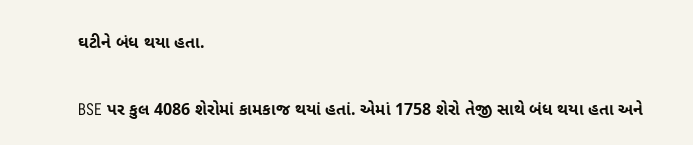ઘટીને બંધ થયા હતા.

BSE પર કુલ 4086 શેરોમાં કામકાજ થયાં હતાં. એમાં 1758 શેરો તેજી સાથે બંધ થયા હતા અને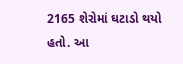2165 શેરોમાં ઘટાડો થયો હતો. આ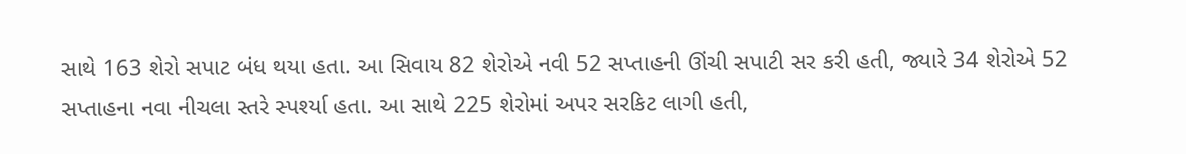સાથે 163 શેરો સપાટ બંધ થયા હતા. આ સિવાય 82 શેરોએ નવી 52 સપ્તાહની ઊંચી સપાટી સર કરી હતી, જ્યારે 34 શેરોએ 52 સપ્તાહના નવા નીચલા સ્તરે સ્પર્શ્યા હતા. આ સાથે 225 શેરોમાં અપર સરકિટ લાગી હતી,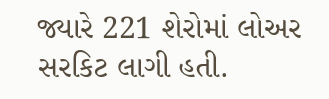જ્યારે 221 શેરોમાં લોઅર સરકિટ લાગી હતી.